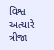વિશ્વ અત્યારે ત્રીજા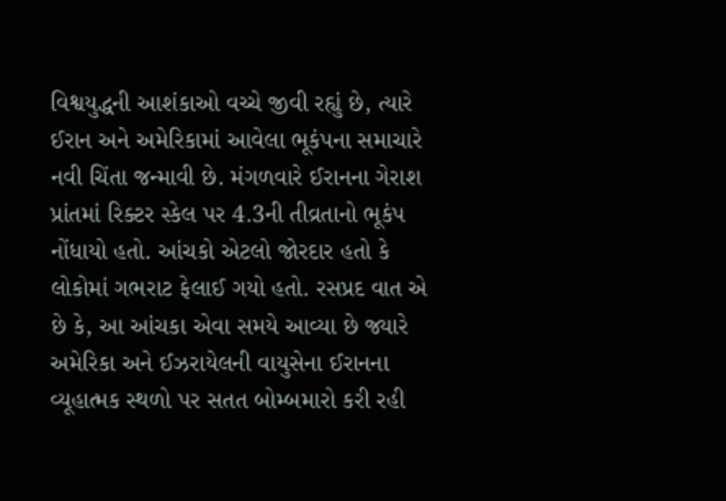વિશ્વયુદ્ધની આશંકાઓ વચ્ચે જીવી રહ્યું છે, ત્યારે ઈરાન અને અમેરિકામાં આવેલા ભૂકંપના સમાચારે નવી ચિંતા જન્માવી છે. મંગળવારે ઈરાનના ગેરાશ પ્રાંતમાં રિક્ટર સ્કેલ પર 4.3ની તીવ્રતાનો ભૂકંપ નોંધાયો હતો. આંચકો એટલો જોરદાર હતો કે લોકોમાં ગભરાટ ફેલાઈ ગયો હતો. રસપ્રદ વાત એ છે કે, આ આંચકા એવા સમયે આવ્યા છે જ્યારે અમેરિકા અને ઈઝરાયેલની વાયુસેના ઈરાનના વ્યૂહાત્મક સ્થળો પર સતત બોમ્બમારો કરી રહી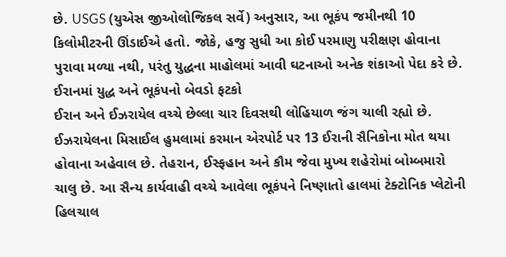છે. USGS (યુએસ જીઓલોજિકલ સર્વે) અનુસાર, આ ભૂકંપ જમીનથી 10 કિલોમીટરની ઊંડાઈએ હતો. જોકે, હજુ સુધી આ કોઈ પરમાણુ પરીક્ષણ હોવાના પુરાવા મળ્યા નથી, પરંતુ યુદ્ધના માહોલમાં આવી ઘટનાઓ અનેક શંકાઓ પેદા કરે છે.
ઈરાનમાં યુદ્ધ અને ભૂકંપનો બેવડો ફટકો
ઈરાન અને ઈઝરાયેલ વચ્ચે છેલ્લા ચાર દિવસથી લોહિયાળ જંગ ચાલી રહ્યો છે. ઈઝરાયેલના મિસાઈલ હુમલામાં કરમાન એરપોર્ટ પર 13 ઈરાની સૈનિકોના મોત થયા હોવાના અહેવાલ છે. તેહરાન, ઈસ્ફહાન અને કૌમ જેવા મુખ્ય શહેરોમાં બોમ્બમારો ચાલુ છે. આ સૈન્ય કાર્યવાહી વચ્ચે આવેલા ભૂકંપને નિષ્ણાતો હાલમાં ટેક્ટોનિક પ્લેટોની હિલચાલ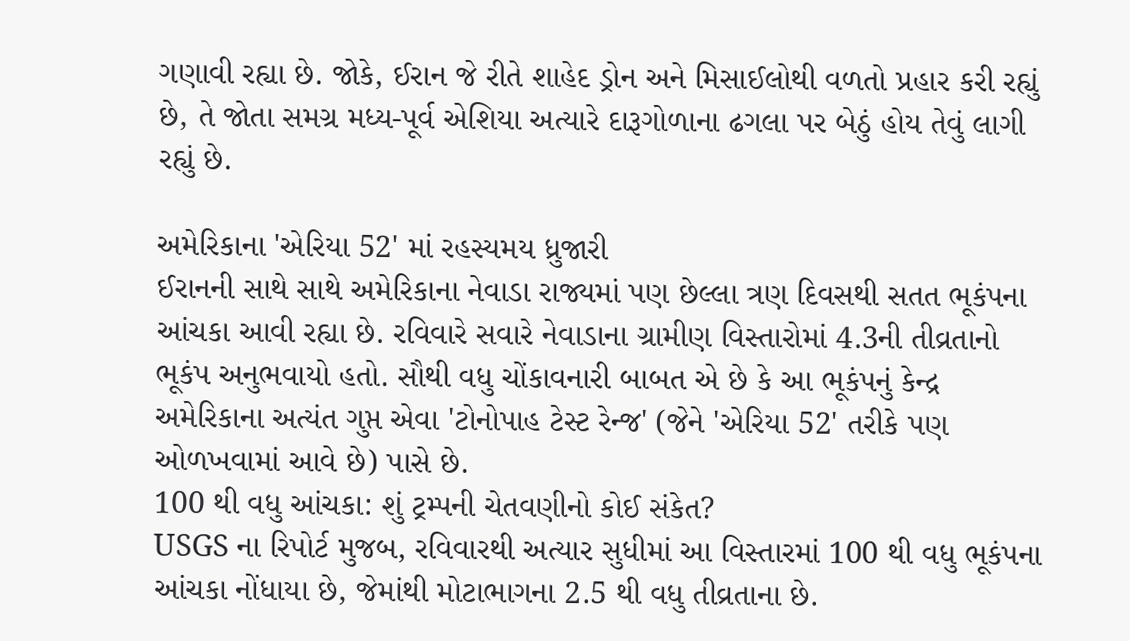ગણાવી રહ્યા છે. જોકે, ઈરાન જે રીતે શાહેદ ડ્રોન અને મિસાઈલોથી વળતો પ્રહાર કરી રહ્યું છે, તે જોતા સમગ્ર મધ્ય-પૂર્વ એશિયા અત્યારે દારૂગોળાના ઢગલા પર બેઠું હોય તેવું લાગી રહ્યું છે.

અમેરિકાના 'એરિયા 52' માં રહસ્યમય ધ્રુજારી
ઈરાનની સાથે સાથે અમેરિકાના નેવાડા રાજ્યમાં પણ છેલ્લા ત્રણ દિવસથી સતત ભૂકંપના આંચકા આવી રહ્યા છે. રવિવારે સવારે નેવાડાના ગ્રામીણ વિસ્તારોમાં 4.3ની તીવ્રતાનો ભૂકંપ અનુભવાયો હતો. સૌથી વધુ ચોંકાવનારી બાબત એ છે કે આ ભૂકંપનું કેન્દ્ર અમેરિકાના અત્યંત ગુપ્ત એવા 'ટોનોપાહ ટેસ્ટ રેન્જ' (જેને 'એરિયા 52' તરીકે પણ ઓળખવામાં આવે છે) પાસે છે.
100 થી વધુ આંચકા: શું ટ્રમ્પની ચેતવણીનો કોઈ સંકેત?
USGS ના રિપોર્ટ મુજબ, રવિવારથી અત્યાર સુધીમાં આ વિસ્તારમાં 100 થી વધુ ભૂકંપના આંચકા નોંધાયા છે, જેમાંથી મોટાભાગના 2.5 થી વધુ તીવ્રતાના છે.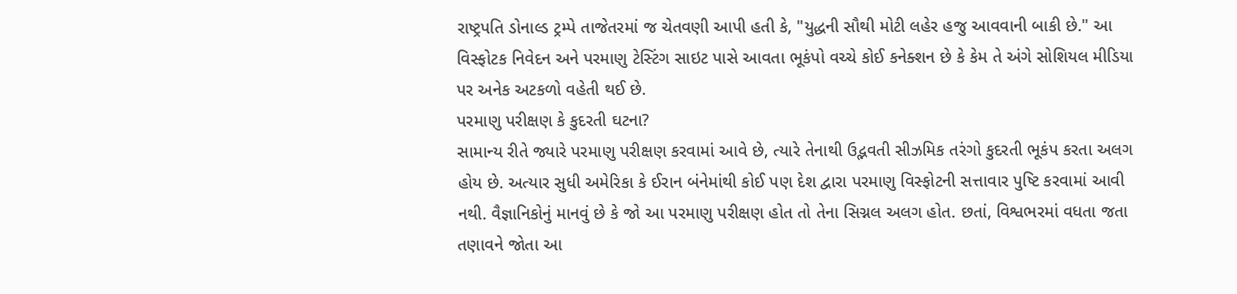રાષ્ટ્રપતિ ડોનાલ્ડ ટ્રમ્પે તાજેતરમાં જ ચેતવણી આપી હતી કે, "યુદ્ધની સૌથી મોટી લહેર હજુ આવવાની બાકી છે." આ વિસ્ફોટક નિવેદન અને પરમાણુ ટેસ્ટિંગ સાઇટ પાસે આવતા ભૂકંપો વચ્ચે કોઈ કનેક્શન છે કે કેમ તે અંગે સોશિયલ મીડિયા પર અનેક અટકળો વહેતી થઈ છે.
પરમાણુ પરીક્ષણ કે કુદરતી ઘટના?
સામાન્ય રીતે જ્યારે પરમાણુ પરીક્ષણ કરવામાં આવે છે, ત્યારે તેનાથી ઉદ્ભવતી સીઝમિક તરંગો કુદરતી ભૂકંપ કરતા અલગ હોય છે. અત્યાર સુધી અમેરિકા કે ઈરાન બંનેમાંથી કોઈ પણ દેશ દ્વારા પરમાણુ વિસ્ફોટની સત્તાવાર પુષ્ટિ કરવામાં આવી નથી. વૈજ્ઞાનિકોનું માનવું છે કે જો આ પરમાણુ પરીક્ષણ હોત તો તેના સિગ્નલ અલગ હોત. છતાં, વિશ્વભરમાં વધતા જતા તણાવને જોતા આ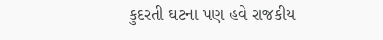કુદરતી ઘટના પણ હવે રાજકીય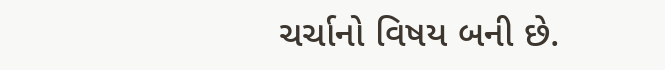ચર્ચાનો વિષય બની છે.